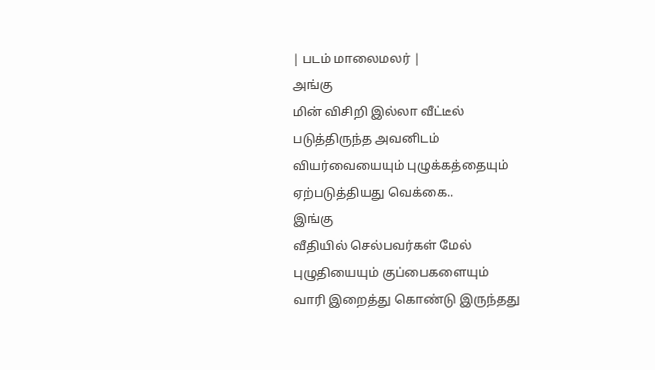| படம் மாலைமலர் |
அங்கு
மின் விசிறி இல்லா வீட்டீல்
படுத்திருந்த அவனிடம்
வியர்வையையும் புழுக்கத்தையும்
ஏற்படுத்தியது வெக்கை..
இங்கு
வீதியில் செல்பவர்கள் மேல்
புழுதியையும் குப்பைகளையும்
வாரி இறைத்து கொண்டு இருந்தது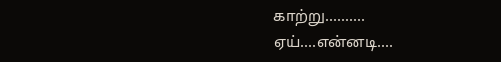காற்று..........
ஏய்....என்னடி....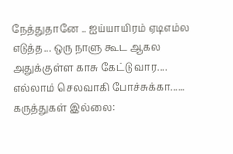நேத்துதானே .. ஐய்யாயிரம் ஏடிஎம்ல எடுத்த... ஒரு நாளு கூட ஆகல அதுக்குள்ள காசு கேட்டு வார.... எல்லாம் செலவாகி போச்சுக்கா......
கருத்துகள் இல்லை: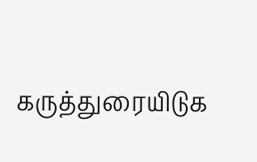கருத்துரையிடுக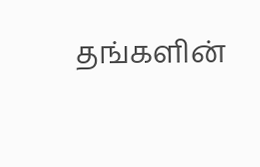தங்களின்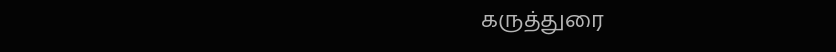கருத்துரை